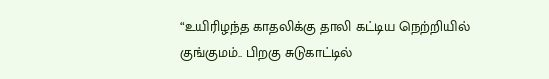“உயிரிழந்த காதலிக்கு தாலி கட்டிய நெற்றியில் குங்குமம்.. பிறகு சுடுகாட்டில்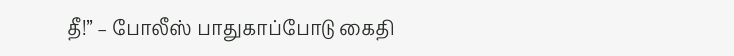தீ!” – போலீஸ் பாதுகாப்போடு கைதி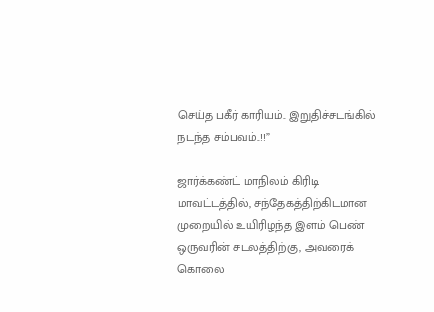செய்த பகீர் காரியம்.. இறுதிச்சடங்கில் நடந்த சம்பவம்..!!”

ஜார்க்கண்ட் மாநிலம் கிரிடி மாவட்டத்தில், சந்தேகத்திற்கிடமான முறையில் உயிரிழந்த இளம் பெண் ஒருவரின் சடலத்திற்கு, அவரைக் கொலை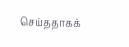செய்ததாகக்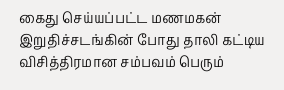கைது செய்யப்பட்ட மணமகன் இறுதிச்சடங்கின் போது தாலி கட்டிய விசித்திரமான சம்பவம் பெரும்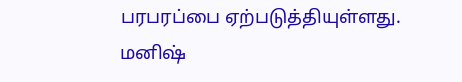பரபரப்பை ஏற்படுத்தியுள்ளது. மனிஷ்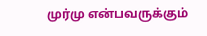முர்மு என்பவருக்கும்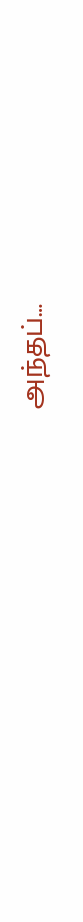அந்தப்…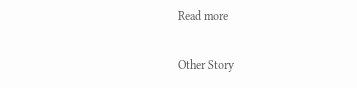Read more

Other Story